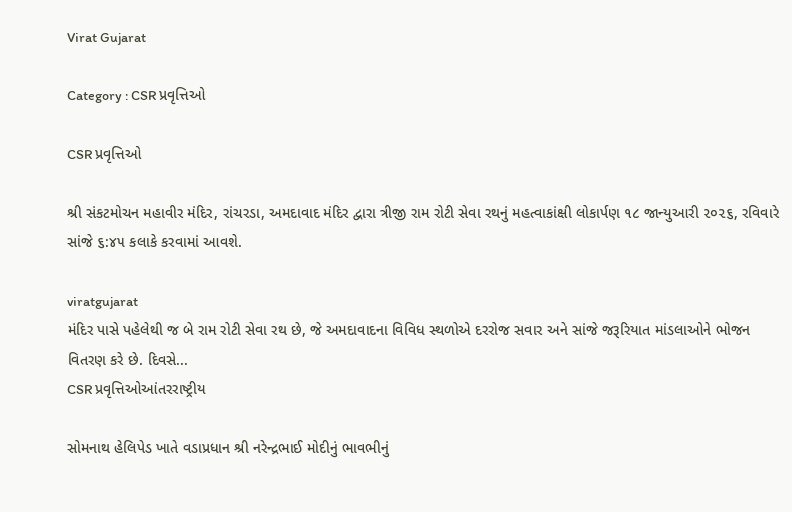Virat Gujarat

Category : CSR પ્રવૃત્તિઓ

CSR પ્રવૃત્તિઓ

શ્રી સંકટમોચન મહાવીર મંદિર, રાંચરડા, અમદાવાદ મંદિર દ્વારા ત્રીજી રામ રોટી સેવા રથનું મહત્વાકાંક્ષી લોકાર્પણ ૧૮ જાન્યુઆરી ૨૦૨૬, રવિવારે સાંજે ૬:૪૫ કલાકે કરવામાં આવશે.

viratgujarat
મંદિર પાસે પહેલેથી જ બે રામ રોટી સેવા રથ છે, જે અમદાવાદના વિવિધ સ્થળોએ દરરોજ સવાર અને સાંજે જરૂરિયાત માંડલાઓને ભોજન વિતરણ કરે છે. દિવસે...
CSR પ્રવૃત્તિઓઆંતરરાષ્ટ્રીય

સોમનાથ હેલિપેડ ખાતે વડાપ્રધાન શ્રી નરેન્દ્રભાઈ મોદીનું ભાવભીનું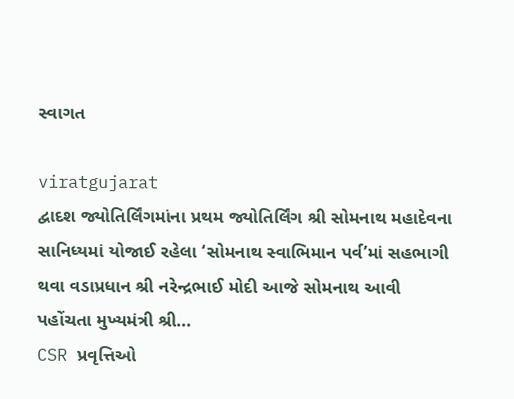સ્વાગત

viratgujarat
દ્વાદશ જ્યોતિર્લિંગમાંના પ્રથમ જ્યોતિર્લિંગ શ્રી સોમનાથ મહાદેવના સાનિધ્યમાં યોજાઈ રહેલા ‘સોમનાથ સ્વાભિમાન પર્વ’માં સહભાગી થવા વડાપ્રધાન શ્રી નરેન્દ્રભાઈ મોદી આજે સોમનાથ આવી પહોંચતા મુખ્યમંત્રી શ્રી...
CSR પ્રવૃત્તિઓ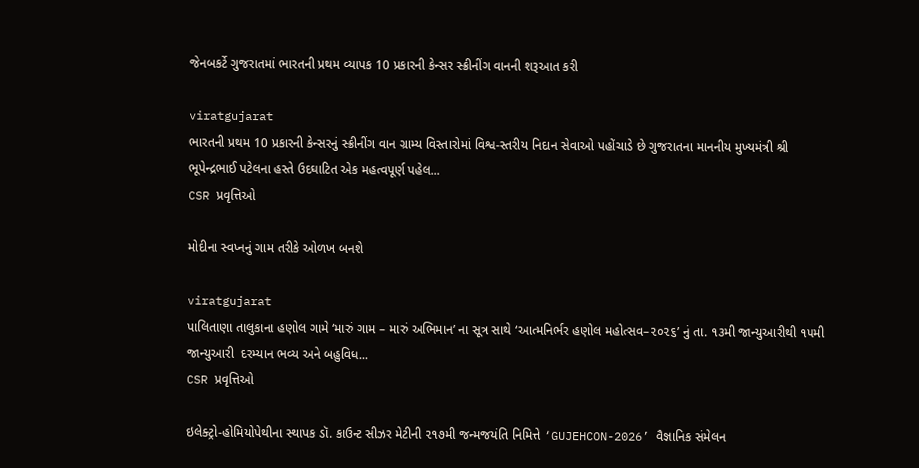જેનબકર્ટે ગુજરાતમાં ભારતની પ્રથમ વ્યાપક 10 પ્રકારની કેન્સર સ્ક્રીનીંગ વાનની શરૂઆત કરી

viratgujarat
ભારતની પ્રથમ 10 પ્રકારની કેન્સરનું સ્ક્રીનીંગ વાન ગ્રામ્ય વિસ્તારોમાં વિશ્વ-સ્તરીય નિદાન સેવાઓ પહોંચાડે છે ગુજરાતના માનનીય મુખ્યમંત્રી શ્રી ભૂપેન્દ્રભાઈ પટેલના હસ્તે ઉદઘાટિત એક મહત્વપૂર્ણ પહેલ...
CSR પ્રવૃત્તિઓ

મોદીના સ્વપ્નનું ગામ તરીકે ઓળખ બનશે

viratgujarat
પાલિતાણા તાલુકાના હણોલ ગામે ‘મારું ગામ – મારું અભિમાન’ ના સૂત્ર સાથે ‘આત્મનિર્ભર હણોલ મહોત્સવ–૨૦૨૬’ નું તા. ૧૩મી જાન્યુઆરીથી ૧૫મી જાન્યુઆરી  દરમ્યાન ભવ્ય અને બહુવિધ...
CSR પ્રવૃત્તિઓ

ઇલેક્ટ્રો-હોમિયોપેથીના સ્થાપક ડૉ. કાઉન્ટ સીઝર મેટીની ૨૧૭મી જન્મજયંતિ નિમિત્તે ‘GUJEHCON-2026’ વૈજ્ઞાનિક સંમેલન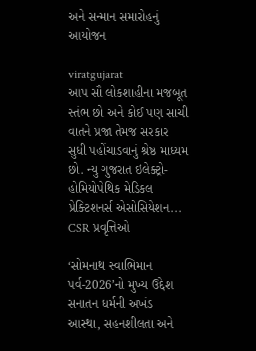અને સન્માન સમારોહનું આયોજન

viratgujarat
આપ સૌ લોકશાહીના મજબૂત સ્તંભ છો અને કોઈ પણ સાચી વાતને પ્રજા તેમજ સરકાર સુધી પહોંચાડવાનું શ્રેષ્ઠ માધ્યમ છો. ન્યુ ગુજરાત ઇલેક્ટ્રો-હોમિયોપેથિક મેડિકલ પ્રેક્ટિશનર્સ એસોસિયેશન...
CSR પ્રવૃત્તિઓ

‘સોમનાથ સ્વાભિમાન પર્વ-2026’નો મુખ્ય ઉદ્દેશ સનાતન ધર્મની અખંડ આસ્થા, સહનશીલતા અને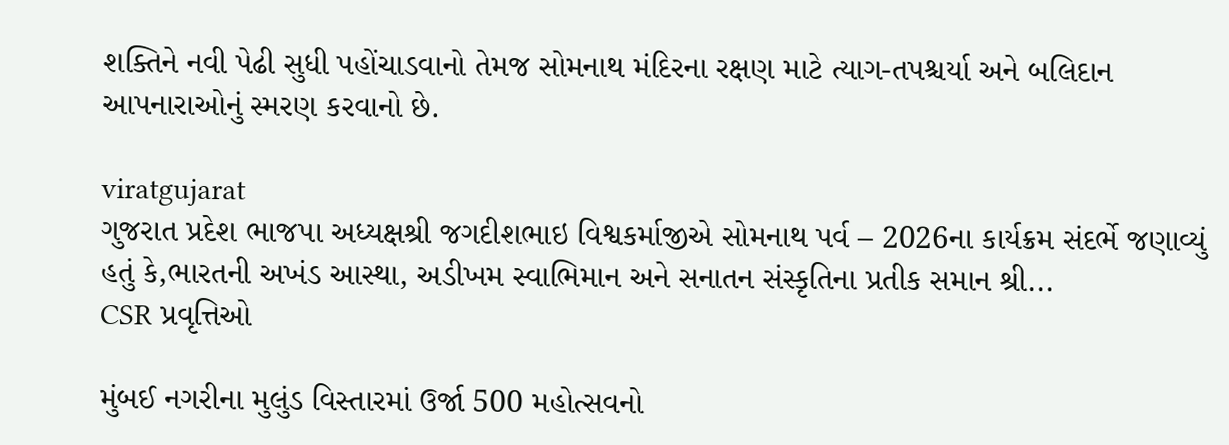શક્તિને નવી પેઢી સુધી પહોંચાડવાનો તેમજ સોમનાથ મંદિરના રક્ષણ માટે ત્યાગ-તપશ્ચર્યા અને બલિદાન આપનારાઓનું સ્મરણ કરવાનો છે.

viratgujarat
ગુજરાત પ્રદેશ ભાજપા અધ્યક્ષશ્રી જગદીશભાઇ વિશ્વકર્માજીએ સોમનાથ પર્વ – 2026ના કાર્યક્રમ સંદર્ભે જણાવ્યું હતું કે,ભારતની અખંડ આસ્થા, અડીખમ સ્વાભિમાન અને સનાતન સંસ્કૃતિના પ્રતીક સમાન શ્રી...
CSR પ્રવૃત્તિઓ

મુંબઈ નગરીના મુલુંડ વિસ્તારમાં ઉર્જા 500 મહોત્સવનો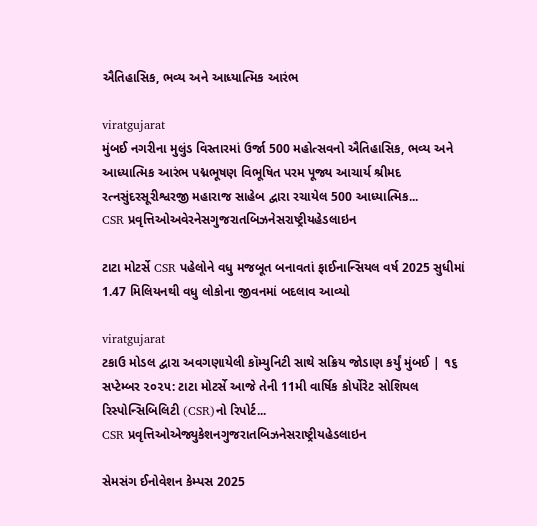ઐતિહાસિક, ભવ્ય અને આધ્યાત્મિક આરંભ

viratgujarat
મુંબઈ નગરીના મુલુંડ વિસ્તારમાં ઉર્જા 500 મહોત્સવનો ઐતિહાસિક, ભવ્ય અને આધ્યાત્મિક આરંભ પદ્મભૂષણ વિભૂષિત પરમ પૂજ્ય આચાર્ય શ્રીમદ રત્નસુંદરસૂરીશ્વરજી મહારાજ સાહેબ દ્વારા રચાયેલ 500 આધ્યાત્મિક...
CSR પ્રવૃત્તિઓઅવેરનેસગુજરાતબિઝનેસરાષ્ટ્રીયહેડલાઇન

ટાટા મોટર્સે CSR પહેલોને વધુ મજબૂત બનાવતાં ફાઈનાન્સિયલ વર્ષ 2025 સુધીમાં 1.47 મિલિયનથી વધુ લોકોના જીવનમાં બદલાવ આવ્યો

viratgujarat
ટકાઉ મોડલ દ્વારા અવગણાયેલી કૉમ્યુનિટી સાથે સક્રિય જોડાણ કર્યું મુંબઈ | ૧૬ સપ્ટેમ્બર ૨૦૨૫: ટાટા મોટર્સે આજે તેની 11મી વાર્ષિક કોર્પોરેટ સોશિયલ રિસ્પોન્સિબિલિટી (CSR)નો રિપોર્ટ...
CSR પ્રવૃત્તિઓએજ્યુકેશનગુજરાતબિઝનેસરાષ્ટ્રીયહેડલાઇન

સેમસંગ ઈનોવેશન કેમ્પસ 2025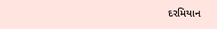દરમિયાન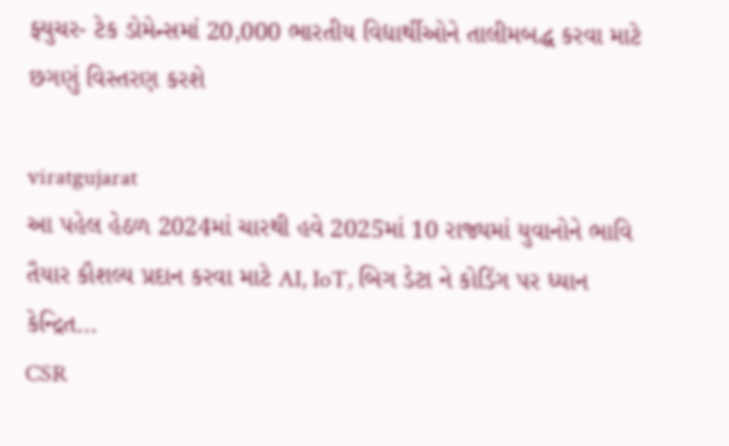ફ્યુચર- ટેક ડોમેન્સમાં 20,000 ભારતીય વિદ્યાર્થીઓને તાલીમબદ્ધ કરવા માટે છગણું વિસ્તરણ કરશે

viratgujarat
આ પહેલ હેઠળ 2024માં ચારથી હવે 2025માં 10 રાજ્યમાં યુવાનોને ભાવિ તૈયાર કૌશલ્ય પ્રદાન કરવા માટે AI, IoT, બિગ ડેટા ને કોડિંગ પર ધ્યાન કેન્દ્રિત...
CSR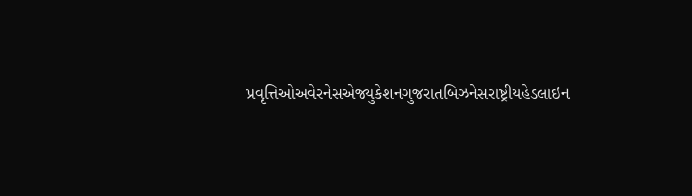પ્રવૃત્તિઓઅવેરનેસએજ્યુકેશનગુજરાતબિઝનેસરાષ્ટ્રીયહેડલાઇન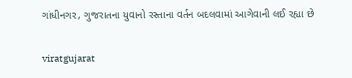ગાંધીનગર, ગુજરાતના યુવાનો રસ્તાના વર્તન બદલવામાં આગેવાની લઈ રહ્યા છે

viratgujarat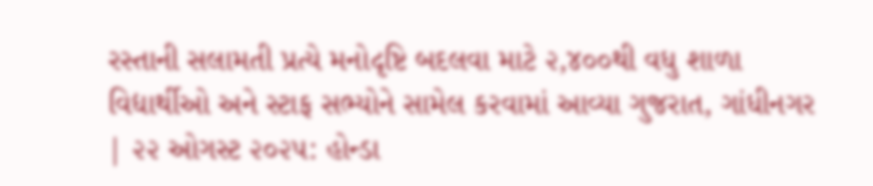રસ્તાની સલામતી પ્રત્યે મનોદૃષ્ટિ બદલવા માટે ૨,૪૦૦થી વધુ શાળા વિદ્યાર્થીઓ અને સ્ટાફ સભ્યોને સામેલ કરવામાં આવ્યા ગુજરાત, ગાંધીનગર | ૨૨ ઓગસ્ટ ૨૦૨૫: હોન્ડા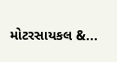મોટરસાયકલ &...